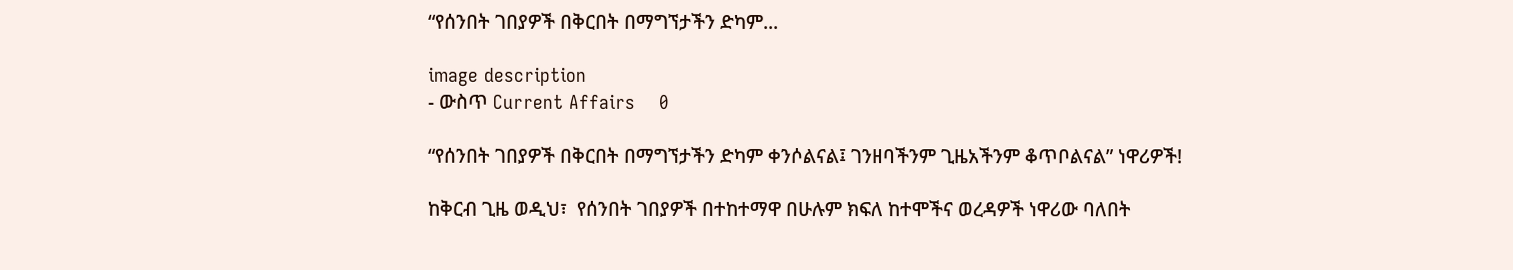“የሰንበት ገበያዎች በቅርበት በማግኘታችን ድካም...

image description
- ውስጥ Current Affairs    0

“የሰንበት ገበያዎች በቅርበት በማግኘታችን ድካም ቀንሶልናል፤ ገንዘባችንም ጊዜአችንም ቆጥቦልናል” ነዋሪዎች!

ከቅርብ ጊዜ ወዲህ፣  የሰንበት ገበያዎች በተከተማዋ በሁሉም ክፍለ ከተሞችና ወረዳዎች ነዋሪው ባለበት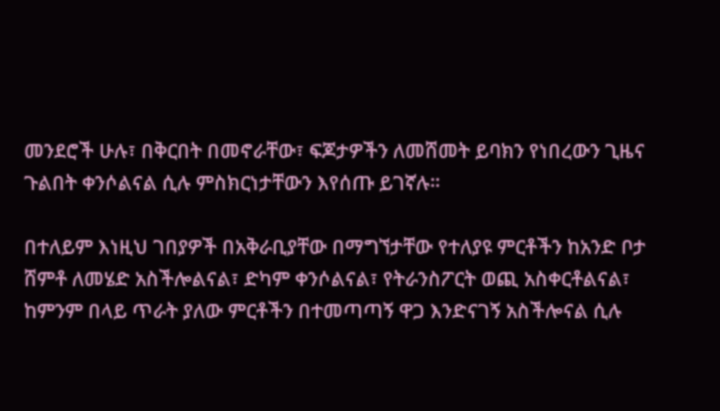መንደሮች ሁሉ፣ በቅርበት በመኖራቸው፣ ፍጆታዎችን ለመሸመት ይባክን የነበረውን ጊዜና ጉልበት ቀንሶልናል ሲሉ ምስክርነታቸውን እየሰጡ ይገኛሉ፡፡

በተለይም እነዚህ ገበያዎች በአቅራቢያቸው በማግኘታቸው የተለያዩ ምርቶችን ከአንድ ቦታ ሸምቶ ለመሄድ አስችሎልናል፣ ድካም ቀንሶልናል፣ የትራንስፖርት ወጪ አስቀርቶልናል፣ ከምንም በላይ ጥራት ያለው ምርቶችን በተመጣጣኝ ዋጋ እንድናገኝ አስችሎናል ሲሉ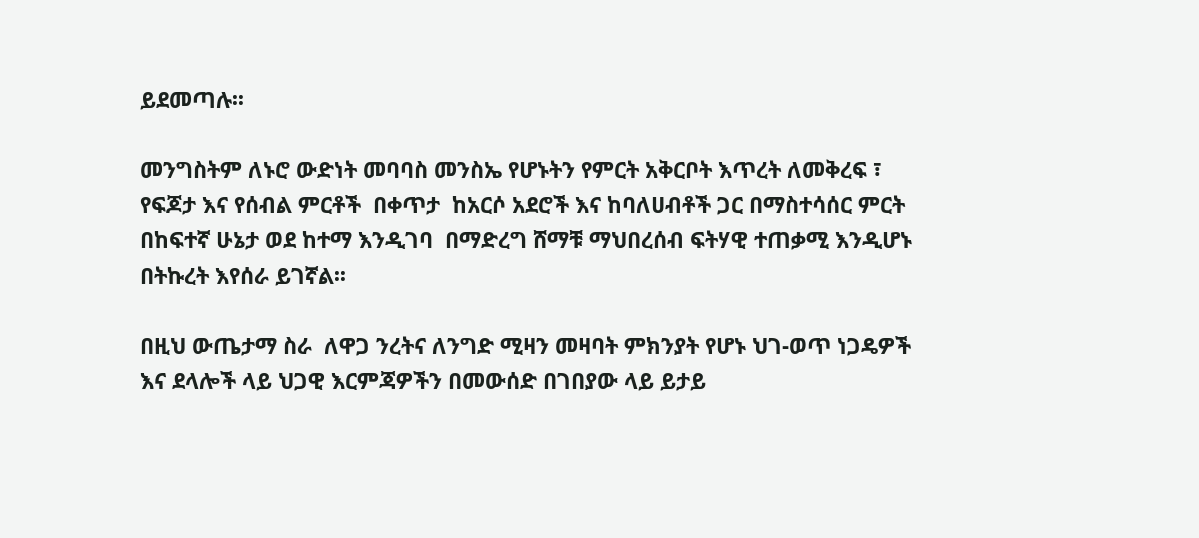ይደመጣሉ፡፡

መንግስትም ለኑሮ ውድነት መባባስ መንስኤ የሆኑትን የምርት አቅርቦት እጥረት ለመቅረፍ ፣ የፍጆታ እና የሰብል ምርቶች  በቀጥታ  ከአርሶ አደሮች እና ከባለሀብቶች ጋር በማስተሳሰር ምርት በከፍተኛ ሁኔታ ወደ ከተማ እንዲገባ  በማድረግ ሸማቹ ማህበረሰብ ፍትሃዊ ተጠቃሚ እንዲሆኑ በትኩረት እየሰራ ይገኛል፡፡

በዚህ ውጤታማ ስራ  ለዋጋ ንረትና ለንግድ ሚዛን መዛባት ምክንያት የሆኑ ህገ-ወጥ ነጋዴዎች እና ደላሎች ላይ ህጋዊ እርምጃዎችን በመውሰድ በገበያው ላይ ይታይ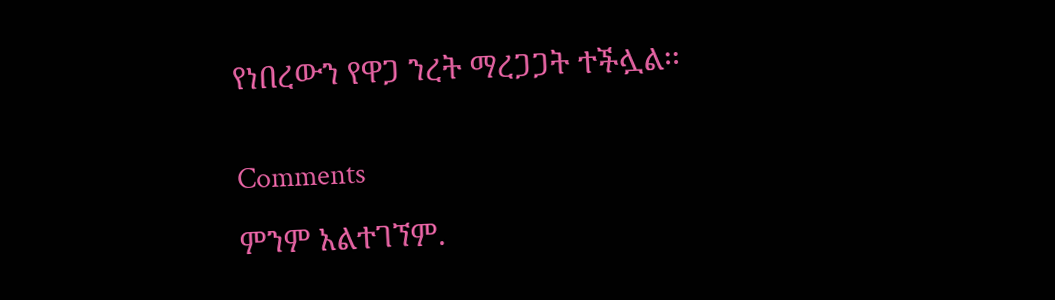የነበረውን የዋጋ ንረት ማረጋጋት ተችሏል፡፡


Comments

ምንም አልተገኘም.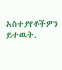አስተያየቶችዎን ይተዉት.